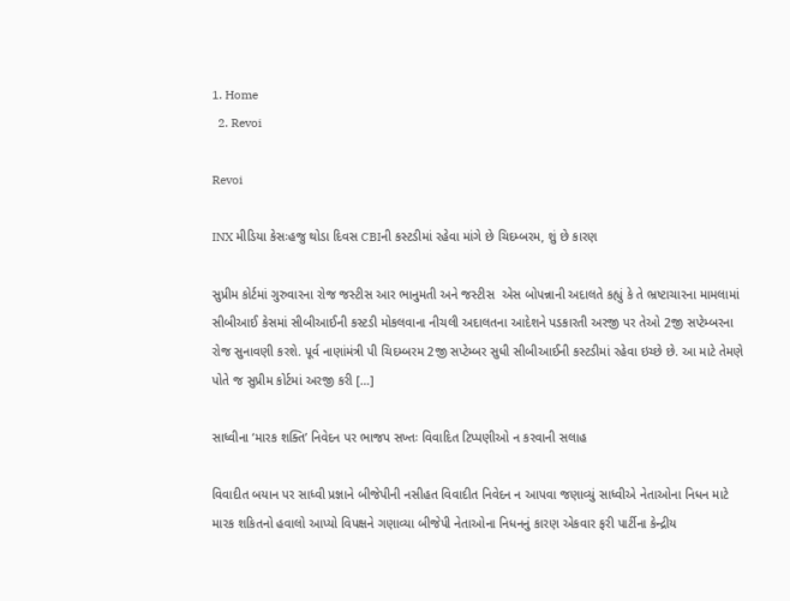1. Home
  2. Revoi

Revoi

INX મીડિયા કેસઃહજુ થોડા દિવસ CBIની કસ્ટડીમાં રહેવા માંગે છે ચિદમ્બરમ, શું છે કારણ

સુપ્રીમ કોર્ટમાં ગુરુવારના રોજ જસ્ટીસ આર ભાનુમતી અને જસ્ટીસ  એસ બોપન્નાની અદાલતે કહ્યું કે તે ભ્રષ્ટાચારના મામલામાં સીબીઆઈ કેસમાં સીબીઆઈની કસ્ટડી મોકલવાના નીચલી અદાલતના આદેશને પડકારતી અરજી પર તેઓ 2જી સપ્ટેમ્બરના રોજ સુનાવણી કરશે. પૂર્વ નાણાંમંત્રી પી ચિદમ્બરમ 2જી સપ્ટેમ્બર સુધી સીબીઆઈની કસ્ટડીમાં રહેવા ઇચ્છે છે. આ માટે તેમણે પોતે જ સુપ્રીમ કોર્ટમાં અરજી કરી […]

સાધ્વીના ‘મારક શક્તિ’ નિવેદન પર ભાજપ સખ્તઃ વિવાદિત ટિપ્પણીઓ ન કરવાની સલાહ

વિવાદીત બયાન પર સાધ્વી પ્રજ્ઞાને બીજેપીની નસીહત વિવાદીત નિવેદન ન આપવા જણાવ્યું સાધ્વીએ નેતાઓના નિધન માટે મારક શકિતનો હવાલો આપ્યો વિપક્ષને ગણાવ્યા બીજેપી નેતાઓના નિધનનું કારણ એકવાર ફરી પાર્ટીના કેન્દ્રીય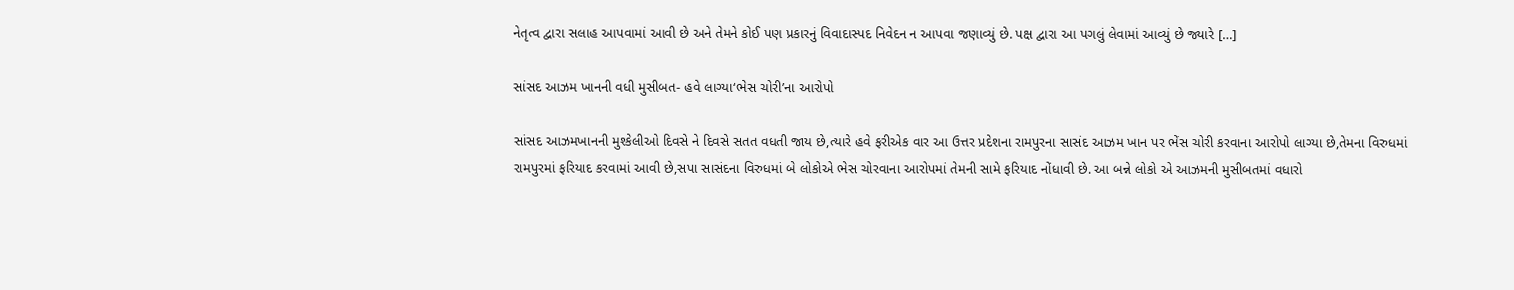નેતૃત્વ દ્વારા સલાહ આપવામાં આવી છે અને તેમને કોઈ પણ પ્રકારનું વિવાદાસ્પદ નિવેદન ન આપવા જણાવ્યું છે. પક્ષ દ્વારા આ પગલું લેવામાં આવ્યું છે જ્યારે […]

સાંસદ આઝમ ખાનની વધી મુસીબત- હવે લાગ્યા‘ભેસ ચોરી’ના આરોપો

સાંસદ આઝમખાનની મુશ્કેલીઓ દિવસે ને દિવસે સતત વધતી જાય છે,ત્યારે હવે ફરીએક વાર આ ઉત્તર પ્રદેશના રામપુરના સાસંદ આઝમ ખાન પર ભેંસ ચોરી કરવાના આરોપો લાગ્યા છે,તેમના વિરુધમાં રામપુરમાં ફરિયાદ કરવામાં આવી છે,સપા સાસંદના વિરુધમાં બે લોકોએ ભેસ ચોરવાના આરોપમાં તેમની સામે ફરિયાદ નોંધાવી છે. આ બન્ને લોકો એ આઝમની મુસીબતમાં વધારો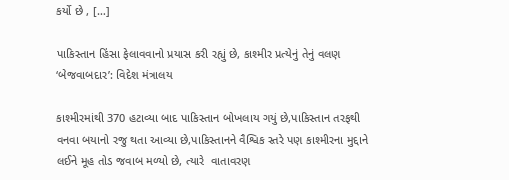કર્યો છે , […]

પાકિસ્તાન હિંસા ફેલાવવાનો પ્રયાસ કરી રહ્યું છે, કાશ્મીર પ્રત્યેનું તેનું વલણ ‘બેજવાબદાર’: વિદેશ મંત્રાલય

કાશ્મીરમાંથી 370 હટાવ્યા બાદ પાકિસ્તાન બોખલાય ગયું છે,પાકિસ્તાન તરફથી વનવા બયાનો રજુ થતા આવ્યા છે,પાકિસ્તાનને વૈશ્વિક સ્તરે પણ કાશ્મીરના મુદ્દાને લઈને મૂહ તોડ જવાબ મળ્યો છે, ત્યારે  વાતાવરણ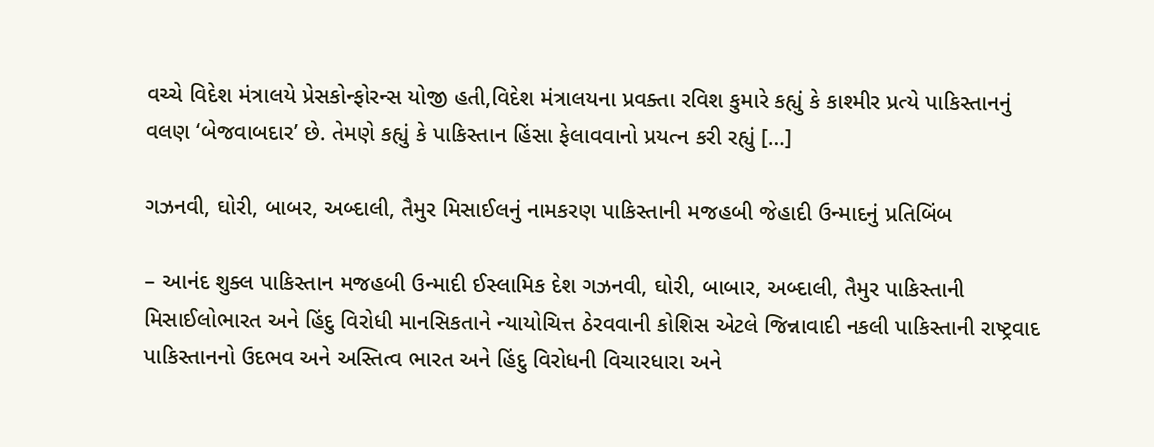વચ્ચે વિદેશ મંત્રાલયે પ્રેસકોન્ફોરન્સ યોજી હતી,વિદેશ મંત્રાલયના પ્રવક્તા રવિશ કુમારે કહ્યું કે કાશ્મીર પ્રત્યે પાકિસ્તાનનું વલણ ‘બેજવાબદાર’ છે. તેમણે કહ્યું કે પાકિસ્તાન હિંસા ફેલાવવાનો પ્રયત્ન કરી રહ્યું […]

ગઝનવી, ઘોરી, બાબર, અબ્દાલી, તૈમુર મિસાઈલનું નામકરણ પાકિસ્તાની મજહબી જેહાદી ઉન્માદનું પ્રતિબિંબ

– આનંદ શુક્લ પાકિસ્તાન મજહબી ઉન્માદી ઈસ્લામિક દેશ ગઝનવી, ઘોરી, બાબાર, અબ્દાલી, તૈમુર પાકિસ્તાની મિસાઈલોભારત અને હિંદુ વિરોધી માનસિકતાને ન્યાયોચિત્ત ઠેરવવાની કોશિસ એટલે જિન્નાવાદી નકલી પાકિસ્તાની રાષ્ટ્રવાદ પાકિસ્તાનનો ઉદભવ અને અસ્તિત્વ ભારત અને હિંદુ વિરોધની વિચારધારા અને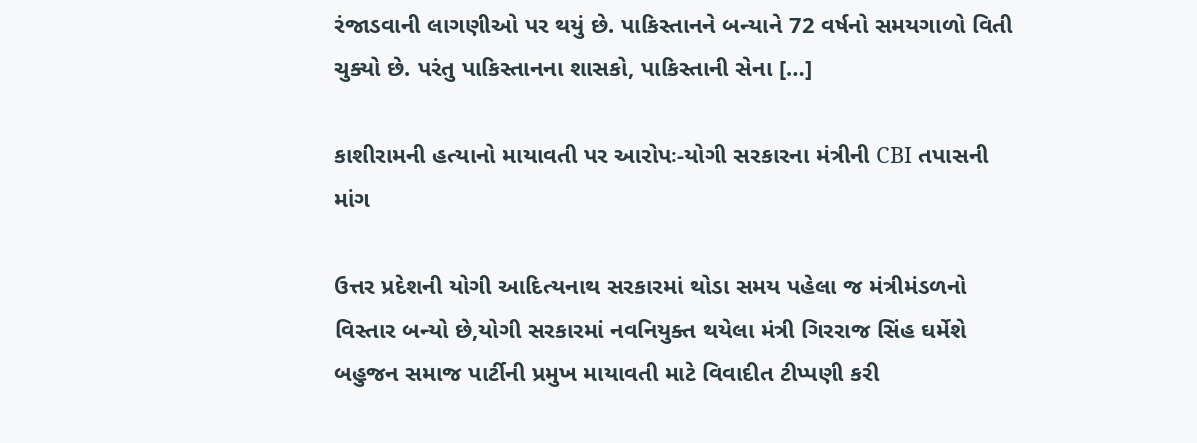રંજાડવાની લાગણીઓ પર થયું છે. પાકિસ્તાનને બન્યાને 72 વર્ષનો સમયગાળો વિતી ચુક્યો છે. પરંતુ પાકિસ્તાનના શાસકો, પાકિસ્તાની સેના […]

કાશીરામની હત્યાનો માયાવતી પર આરોપઃ-યોગી સરકારના મંત્રીની CBI તપાસની માંગ

ઉત્તર પ્રદેશની યોગી આદિત્યનાથ સરકારમાં થોડા સમય પહેલા જ મંત્રીમંડળનો વિસ્તાર બન્યો છે,યોગી સરકારમાં નવનિયુક્ત થયેલા મંત્રી ગિરરાજ સિંહ ઘર્મેશે બહુજન સમાજ પાર્ટીની પ્રમુખ માયાવતી માટે વિવાદીત ટીપ્પણી કરી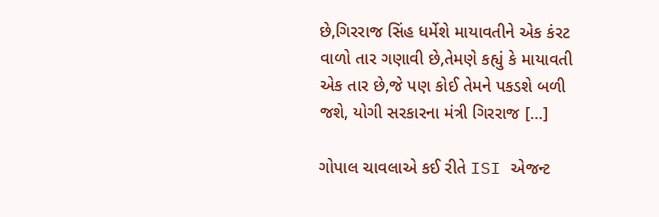છે,ગિરરાજ સિંહ ધર્મેશે માયાવતીને એક કંરટ વાળો તાર ગણાવી છે,તેમણે કહ્યું કે માયાવતી એક તાર છે,જે પણ કોઈ તેમને પકડશે બળી જશે, યોગી સરકારના મંત્રી ગિરરાજ […]

ગોપાલ ચાવલાએ કઈ રીતે ISI એજન્ટ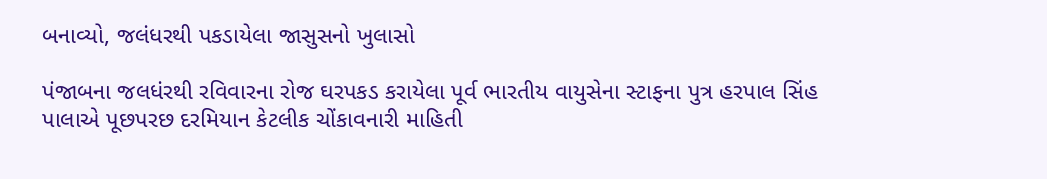બનાવ્યો, જલંધરથી પકડાયેલા જાસુસનો ખુલાસો

પંજાબના જલધંરથી રવિવારના રોજ ઘરપકડ કરાયેલા પૂર્વ ભારતીય વાયુસેના સ્ટાફના પુત્ર હરપાલ સિંહ પાલાએ પૂછપરછ દરમિયાન કેટલીક ચોંકાવનારી માહિતી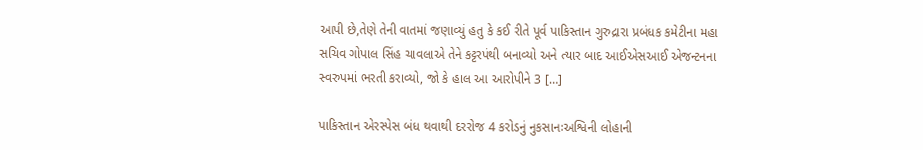આપી છે,તેણે તેની વાતમાં જણાવ્યું હતુ કે કઈ રીતે પૂર્વ પાકિસ્તાન ગુરુદ્રારા પ્રબંધક કમેટીના મહા સચિવ ગોપાલ સિંહ ચાવલાએ તેને કટ્ટરપંથી બનાવ્યો અને ત્યાર બાદ આઈએસઆઈ એજન્ટનના સ્વરુપમાં ભરતી કરાવ્યો, જો કે હાલ આ આરોપીને 3 […]

પાકિસ્તાન એરસ્પેસ બંધ થવાથી દરરોજ 4 કરોડનું નુકસાનઃઅશ્વિની લોહાની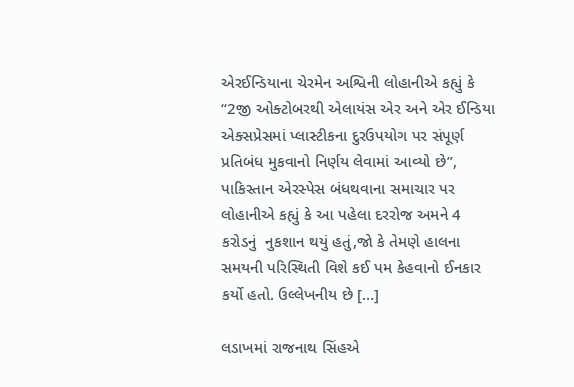એરઈન્ડિયાના ચેરમેન અશ્વિની લોહાનીએ કહ્યું કે “2જી ઓક્ટોબરથી એલાયંસ એર અને એર ઈન્ડિયા એક્સપ્રેસમાં પ્લાસ્ટીકના દુરઉપયોગ પર સંપૂર્ણ પ્રતિબંધ મુકવાનો નિર્ણય લેવામાં આવ્યો છે”, પાકિસ્તાન એરસ્પેસ બંધથવાના સમાચાર પર લોહાનીએ કહ્યું કે આ પહેલા દરરોજ અમને 4 કરોડનું  નુકશાન થયું હતું,જો કે તેમણે હાલના સમયની પરિસ્થિતી વિશે કઈ પમ કેહવાનો ઈનકાર કર્યો હતો. ઉલ્લેખનીય છે […]

લડાખમાં રાજનાથ સિંહએ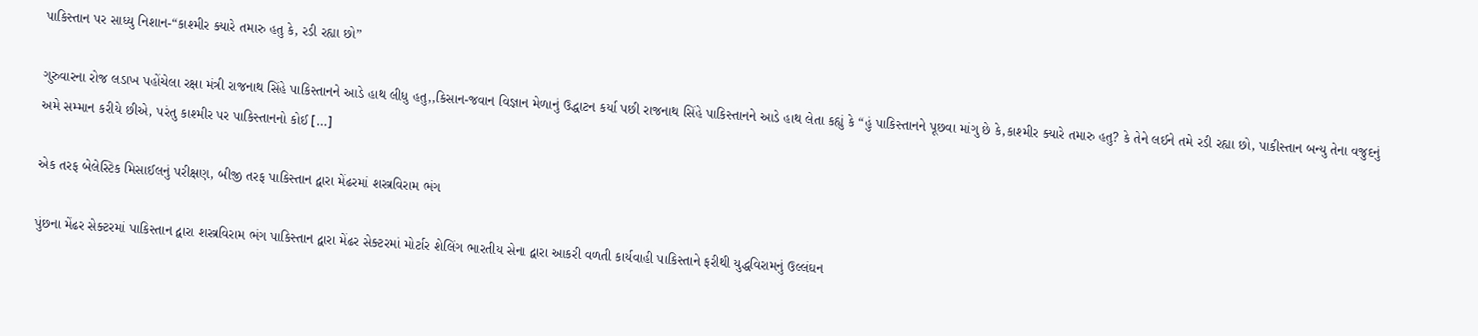પાકિસ્તાન પર સાધ્યુ નિશાન-“કાશ્મીર ક્યારે તમારુ હતુ કે, રડી રહ્યા છો”

ગુરુવારના રોજ લડાખ પહોંચેલા રક્ષા મંત્રી રાજનાથ સિંહે પાકિસ્તાનને આડે હાથ લીધુ હતુ,,કિસાન-જવાન વિજ્ઞાન મેળાનું ઉદ્ધાટન કર્યા પછી રાજનાથ સિંહે પાકિસ્તાનને આડે હાથ લેતા કહ્યું કે “હું પાકિસ્તાનને પૂછવા માંગુ છે કે,કાશ્મીર ક્યારે તમારુ હતુ? કે તેને લઈને તમે રડી રહ્યા છો, પાકીસ્તાન બન્યુ તેના વજુદનું અમે સમ્માન કરીયે છીએ, પરંતુ કાશ્મીર પર પાકિસ્તાનનો કોઈ […]

એક તરફ બેલેસ્ટિક મિસાઈલનું પરીક્ષણ, બીજી તરફ પાકિસ્તાન દ્વારા મેંઢરમાં શસ્ત્રવિરામ ભંગ

પુંછના મેંઢર સેક્ટરમાં પાકિસ્તાન દ્વારા શસ્ત્રવિરામ ભંગ પાકિસ્તાન દ્વારા મેંઢર સેક્ટરમાં મોર્ટાર શેલિંગ ભારતીય સેના દ્વારા આકરી વળતી કાર્યવાહી પાકિસ્તાને ફરીથી યુદ્ધવિરામનું ઉલ્લંઘન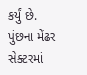કર્યું છે. પુંછના મેંઢર સેક્ટરમાં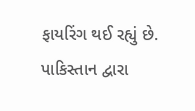ફાયરિંગ થઈ રહ્યું છે. પાકિસ્તાન દ્વારા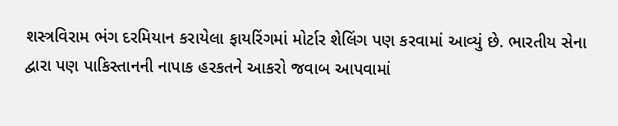શસ્ત્રવિરામ ભંગ દરમિયાન કરાયેલા ફાયરિંગમાં મોર્ટાર શેલિંગ પણ કરવામાં આવ્યું છે. ભારતીય સેના દ્વારા પણ પાકિસ્તાનની નાપાક હરકતને આકરો જવાબ આપવામાં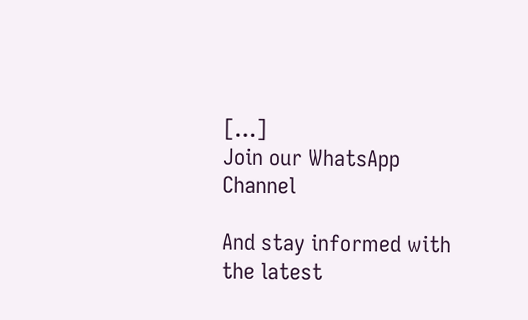[…]
Join our WhatsApp Channel

And stay informed with the latest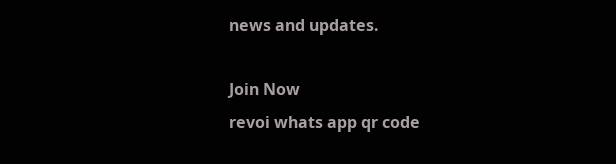news and updates.

Join Now
revoi whats app qr code